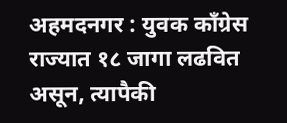अहमदनगर : युवक काँग्रेस राज्यात १८ जागा लढवित असून, त्यापैकी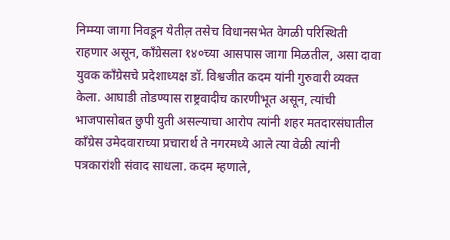निम्म्या जागा निवडून येतील़ तसेच विधानसभेत वेगळी परिस्थिती राहणार असून, काँग्रेसला १४०च्या आसपास जागा मिळतील, असा दावा युवक काँग्रेसचे प्रदेशाध्यक्ष डॉ. विश्वजीत कदम यांनी गुरुवारी व्यक्त केला. आघाडी तोडण्यास राष्ट्रवादीच कारणीभूत असून, त्यांची भाजपासोबत छुपी युती असल्याचा आरोप त्यांनी शहर मतदारसंघातील काँग्रेस उमेदवाराच्या प्रचारार्थ ते नगरमध्ये आले त्या वेळी त्यांनी पत्रकारांशी संवाद साधला. कदम म्हणाले,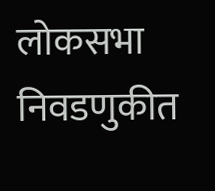लोकसभा निवडणुकीत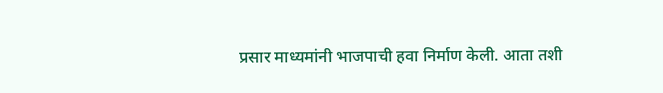प्रसार माध्यमांनी भाजपाची हवा निर्माण केली. आता तशी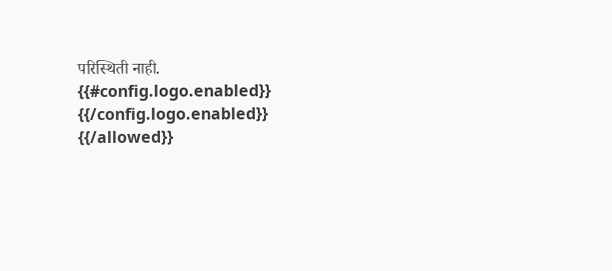परिस्थिती नाही.
{{#config.logo.enabled}} {{/config.logo.enabled}}
{{/allowed}}